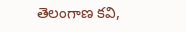తెలంగాణ కవి,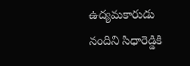ఉద్యమకారుడు నందిని సిధారెడ్డికి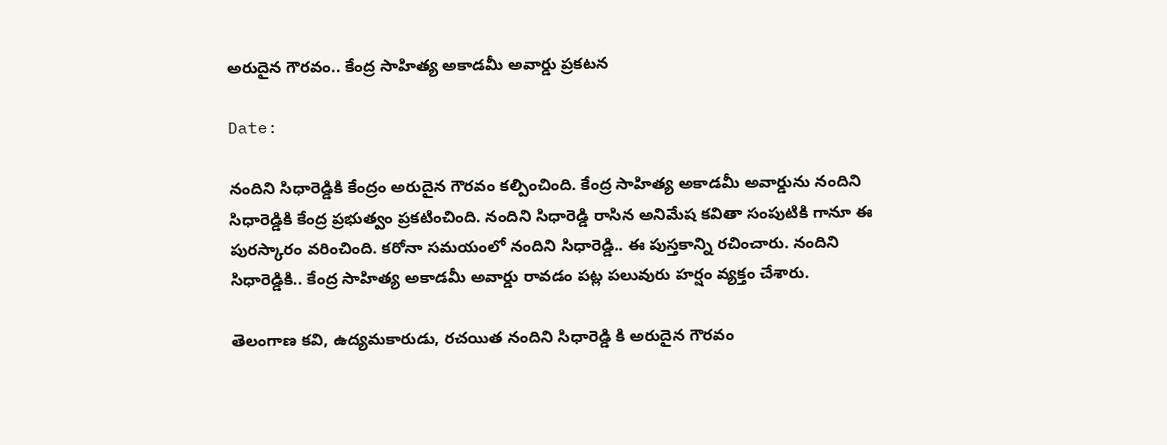అరుదైన గౌరవం.. కేంద్ర సాహిత్య అకాడమీ అవార్డు ప్రకటన

Date:

నందిని సిధారెడ్డికి కేంద్రం అరుదైన గౌరవం కల్పించింది. కేంద్ర సాహిత్య అకాడమీ అవార్డును నందిని సిధారెడ్డికి కేంద్ర ప్రభుత్వం ప్రకటించింది. నందిని సిధారెడ్డి రాసిన అనిమేష కవితా సంపుటికి గానూ ఈ పురస్కారం వరించింది. కరోనా సమయంలో నందిని సిధారెడ్డి.. ఈ పుస్తకాన్ని రచించారు. నందిని సిధారెడ్డికి.. కేంద్ర సాహిత్య అకాడమీ అవార్డు రావడం పట్ల పలువురు హర్షం వ్యక్తం చేశారు.

తెలంగాణ కవి, ఉద్యమకారుడు, రచయిత నందిని సిధారెడ్డి కి అరుదైన గౌరవం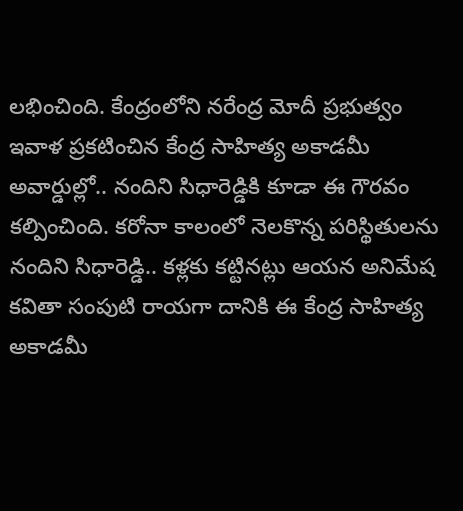లభించింది. కేంద్రంలోని నరేంద్ర మోదీ ప్రభుత్వం ఇవాళ ప్రకటించిన కేంద్ర సాహిత్య అకాడమీ అవార్డుల్లో.. నందిని సిధారెడ్డికి కూడా ఈ గౌరవం కల్పించింది. కరోనా కాలంలో నెలకొన్న పరిస్థితులను నందిని సిధారెడ్డి.. కళ్లకు కట్టినట్లు ఆయన అనిమేష కవితా సంపుటి రాయగా దానికి ఈ కేంద్ర సాహిత్య అకాడమీ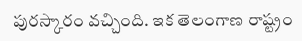పురస్కారం వచ్చింది. ఇక తెలంగాణ రాష్ట్రం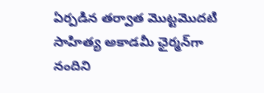ఏర్పడిన తర్వాత మొట్టమొదటి సాహిత్య అకాడమీ ఛైర్మన్‌గా నందిని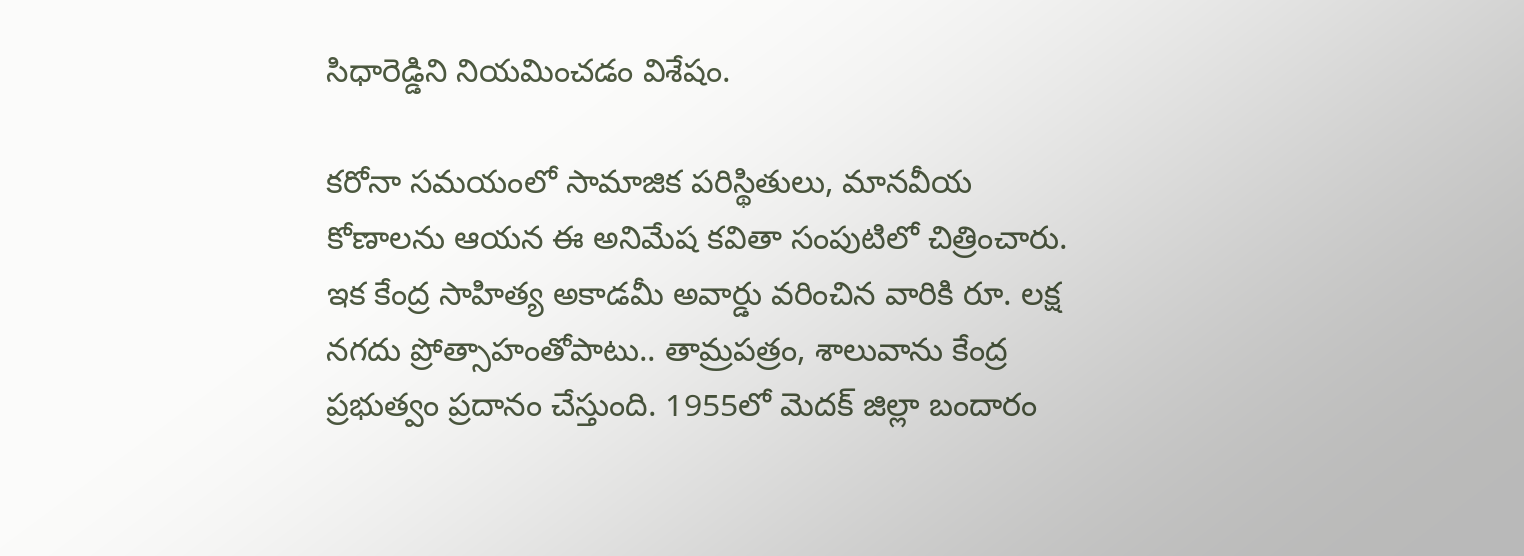సిధారెడ్డిని నియమించడం విశేషం.

కరోనా సమయంలో సామాజిక పరిస్థితులు, మానవీయ కోణాలను ఆయన ఈ అనిమేష కవితా సంపుటిలో చిత్రించారు. ఇక కేంద్ర సాహిత్య అకాడమీ అవార్డు వరించిన వారికి రూ. లక్ష నగదు ప్రోత్సాహంతోపాటు.. తామ్రపత్రం, శాలువాను కేంద్ర ప్రభుత్వం ప్రదానం చేస్తుంది. 1955లో మెదక్ జిల్లా బందారం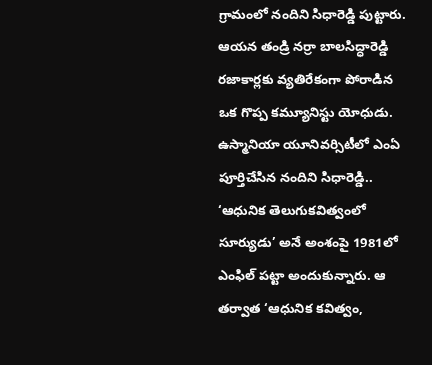గ్రామంలో నందిని సిధారెడ్డి పుట్టారు. ఆయన తండ్రి నర్రా బాలసిద్ధారెడ్డి రజాకార్లకు వ్యతిరేకంగా పోరాడిన ఒక గొప్ప కమ్యూనిస్టు యోధుడు. ఉస్మానియా యూనివర్సిటీలో ఎంఏ పూర్తిచేసిన నందిని సిధారెడ్డి.. ‘ఆధునిక తెలుగుకవిత్వంలో సూర్యుడు’ అనే అంశంపై 1981లో ఎంఫిల్‌ పట్టా అందుకున్నారు. ఆ తర్వాత ‘ఆధునిక కవిత్వం,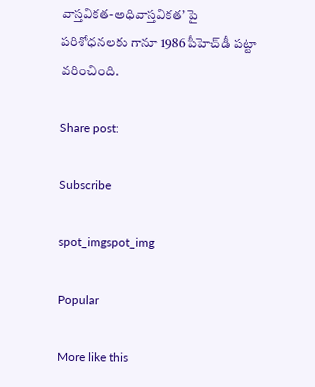వాస్తవికత-అధివాస్తవికత’ పై పరిశోధనలకు గానూ 1986 పీహెచ్‌డీ పట్టా వరించింది.

Share post:

Subscribe

spot_imgspot_img

Popular

More like this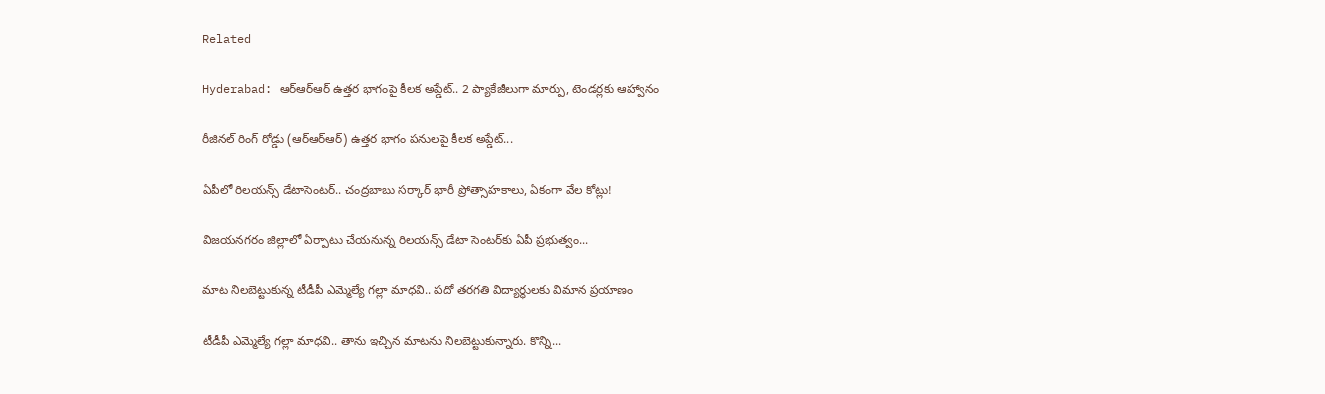Related

Hyderabad: ఆర్‌ఆర్‌ఆర్‌ ఉత్తర భాగంపై కీలక అప్డేట్.. 2 ప్యాకేజీలుగా మార్పు, టెండర్లకు ఆహ్వానం

రీజినల్ రింగ్ రోడ్డు (ఆర్‌ఆర్‌ఆర్‌) ఉత్తర భాగం పనులపై కీలక అప్డేట్...

ఏపీలో రిలయన్స్‌ డేటాసెంటర్‌.. చంద్రబాబు సర్కార్ భారీ ప్రోత్సాహకాలు, ఏకంగా వేల కోట్లు!

విజయనగరం జిల్లాలో ఏర్పాటు చేయనున్న రిలయన్స్ డేటా సెంటర్‌కు ఏపీ ప్రభుత్వం...

మాట నిలబెట్టుకున్న టీడీపీ ఎమ్మెల్యే గల్లా మాధవి.. పదో తరగతి విద్యార్థులకు విమాన ప్రయాణం

టీడీపీ ఎమ్మెల్యే గల్లా మాధవి.. తాను ఇచ్చిన మాటను నిలబెట్టుకున్నారు. కొన్ని...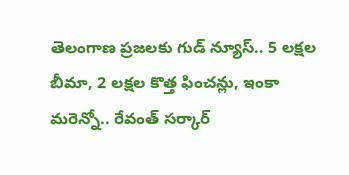తెలంగాణ ప్రజలకు గుడ్ న్యూస్.. 5 లక్షల బీమా, 2 లక్షల కొత్త ఫించన్లు, ఇంకా మరెన్నో.. రేవంత్ సర్కార్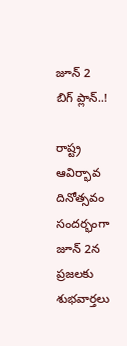జూన్ 2 బిగ్ ప్లాన్..!

రాష్ట్ర ఆవిర్భావ దినోత్సవం సందర్భంగా జూన్ 2న ప్రజలకు శుభవార్తలు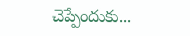చెప్పేందుకు...